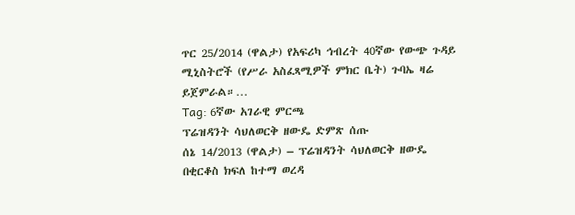ጥር 25/2014 (ዋልታ) የአፍሪካ ኅብረት 40ኛው የውጭ ጉዳይ ሚኒስትሮች (የሥራ አስፈጻሚዎች ምክር ቤት) ጉባኤ ዛሬ ይጀምራል።…
Tag: 6ኛው አገራዊ ምርጫ
ፕሬዝዳንት ሳህለወርቅ ዘውዴ ድምጽ ሰጡ
ሰኔ 14/2013 (ዋልታ) – ፕሬዝዳንት ሳህለወርቅ ዘውዴ በቂርቆስ ክፍለ ከተማ ወረዳ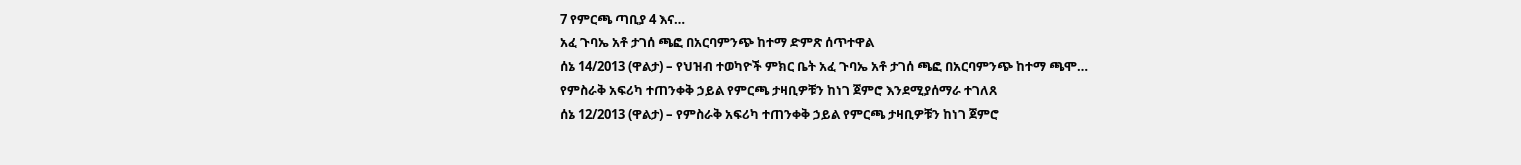7 የምርጫ ጣቢያ 4 እና…
አፈ ጉባኤ አቶ ታገሰ ጫፎ በአርባምንጭ ከተማ ድምጽ ሰጥተዋል
ሰኔ 14/2013 (ዋልታ) – የህዝብ ተወካዮች ምክር ቤት አፈ ጉባኤ አቶ ታገሰ ጫፎ በአርባምንጭ ከተማ ጫሞ…
የምስራቅ አፍሪካ ተጠንቀቅ ኃይል የምርጫ ታዛቢዎቹን ከነገ ጀምሮ እንደሚያሰማራ ተገለጸ
ሰኔ 12/2013 (ዋልታ) – የምስራቅ አፍሪካ ተጠንቀቅ ኃይል የምርጫ ታዛቢዎቹን ከነገ ጀምሮ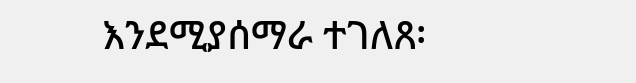እንደሚያሰማራ ተገለጸ፡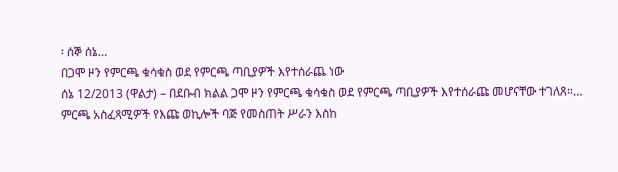፡ ሰኞ ሰኔ…
በጋሞ ዞን የምርጫ ቁሳቁስ ወደ የምርጫ ጣቢያዎች እየተሰራጨ ነው
ሰኔ 12/2013 (ዋልታ) – በደቡብ ክልል ጋሞ ዞን የምርጫ ቁሳቁስ ወደ የምርጫ ጣቢያዎች እየተሰራጩ መሆናቸው ተገለጸ።…
ምርጫ አስፈጻሚዎች የእጩ ወኪሎች ባጅ የመስጠት ሥራን እስከ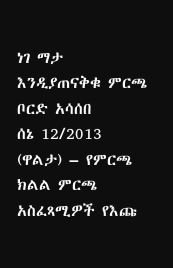ነገ ማታ እንዲያጠናቅቁ ምርጫ ቦርድ አሳሰበ
ሰኔ 12/2013 (ዋልታ) – የምርጫ ክልል ምርጫ አስፈጻሚዎች የእጩ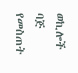ወኪሎች ባጅ የመስጠት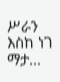ሥራን እስከ ነገ ማታ…